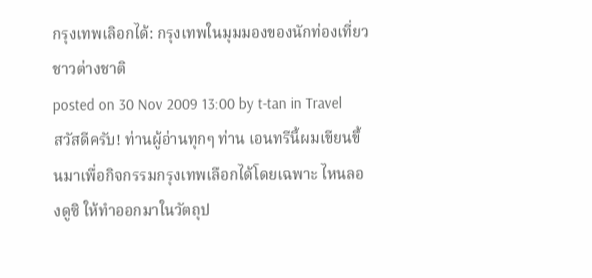กรุงเทพเลิอกได้: กรุงเทพในมุมมองของนักท่องเที่ยวชาวต่างชาติ
posted on 30 Nov 2009 13:00 by t-tan in Travel
สวัสดีครับ! ท่านผู้อ่านทุกๆ ท่าน เอนทรีนี้ผมเขียนขึ้นมาเพื่อกิจกรรมกรุงเทพเลือกได้โดยเฉพาะ ไหนลองดูซิ ให้ทำออกมาในวัตถุป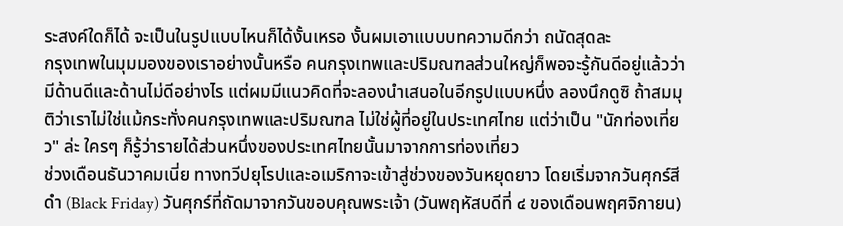ระสงค์ใดก็ได้ จะเป็นในรูปแบบไหนก็ได้งั้นเหรอ งั้นผมเอาแบบบทความดีกว่า ถนัดสุดละ
กรุงเทพในมุมมองของเราอย่างนั้นหรือ คนกรุงเทพและปริมณฑลส่วนใหญ่ก็พอจะรู้กันดีอยู่แล้วว่ามีด้านดีและด้านไม่ดีอย่างไร แต่ผมมีแนวคิดที่จะลองนำเสนอในอีกรูปแบบหนึ่ง ลองนึกดูซิ ถ้าสมมุติว่าเราไม่ใช่แม้กระทั่งคนกรุงเทพและปริมณฑล ไม่ใช่ผู้ที่อยู่ในประเทศไทย แต่ว่าเป็น "นักท่องเที่ยว" ล่ะ ใครๆ ก็รู้ว่ารายได้ส่วนหนึ่งของประเทศไทยนั้นมาจากการท่องเที่ยว
ช่วงเดือนธันวาคมเนี่ย ทางทวีปยุโรปและอเมริกาจะเข้าสู่ช่วงของวันหยุดยาว โดยเริ่มจากวันศุกร์สีดำ (Black Friday) วันศุกร์ที่ถัดมาจากวันขอบคุณพระเจ้า (วันพฤหัสบดีที่ ๔ ของเดือนพฤศจิกายน)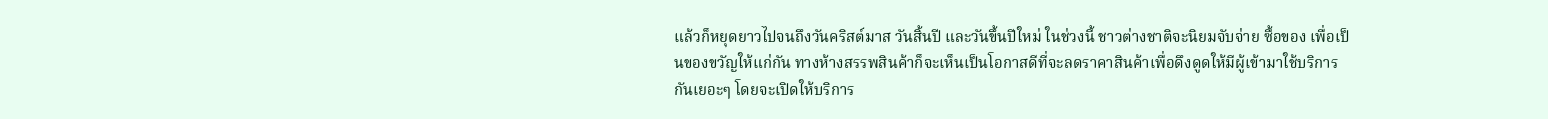แล้วก็หยุดยาวไปจนถึงวันคริสต์มาส วันสิ้นปี และวันขึ้นปีใหม่ ในช่วงนี้ ชาวต่างชาติจะนิยมจับจ่าย ซื้อของ เพื่อเป็นของขวัญให้แก่กัน ทางห้างสรรพสินค้าก็จะเห็นเป็นโอกาสดีที่จะลดราคาสินค้าเพื่อดึงดูดให้มีผู้เข้ามาใช้บริการกันเยอะๆ โดยจะเปิดให้บริการ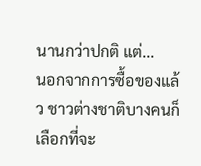นานกว่าปกติ แต่...
นอกจากการซื้อของแล้ว ชาวต่างชาติบางคนก็เลือกที่จะ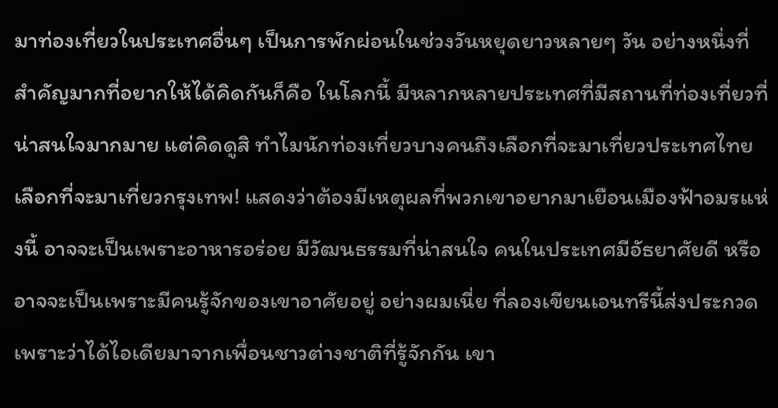มาท่องเที่ยวในประเทศอื่นๆ เป็นการพักผ่อนในช่วงวันหยุดยาวหลายๆ วัน อย่างหนึ่งที่สำคัญมากที่อยากให้ได้คิดกันก็คือ ในโลกนี้ มีหลากหลายประเทศที่มีสถานที่ท่องเที่ยวที่น่าสนใจมากมาย แต่คิดดูสิ ทำไมนักท่องเที่ยวบางคนถึงเลือกที่จะมาเที่ยวประเทศไทย เลือกที่จะมาเที่ยวกรุงเทพ! แสดงว่าต้องมีเหตุผลที่พวกเขาอยากมาเยือนเมืองฟ้าอมรแห่งนี้ อาจจะเป็นเพราะอาหารอร่อย มีวัฒนธรรมที่น่าสนใจ คนในประเทศมีอัธยาศัยดี หรืออาจจะเป็นเพราะมีคนรู้จักของเขาอาศัยอยู่ อย่างผมเนี่ย ที่ลองเขียนเอนทรีนี้ส่งประกวดเพราะว่าได้ไอเดียมาจากเพื่อนชาวต่างชาติที่รู้จักกัน เขา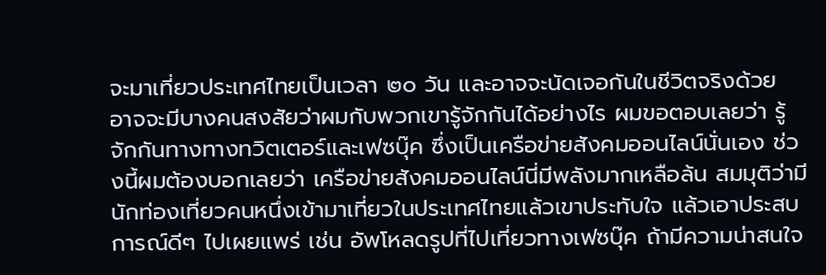จะมาเที่ยวประเทศไทยเป็นเวลา ๒๐ วัน และอาจจะนัดเจอกันในชีวิตจริงด้วย
อาจจะมีบางคนสงสัยว่าผมกับพวกเขารู้จักกันได้อย่างไร ผมขอตอบเลยว่า รู้จักกันทางทางทวิตเตอร์และเฟซบุ๊ค ซึ่งเป็นเครือข่ายสังคมออนไลน์นั่นเอง ช่วงนี้ผมต้องบอกเลยว่า เครือข่ายสังคมออนไลน์นี่มีพลังมากเหลือล้น สมมุติว่ามีนักท่องเที่ยวคนหนึ่งเข้ามาเที่ยวในประเทศไทยแล้วเขาประทับใจ แล้วเอาประสบการณ์ดีๆ ไปเผยแพร่ เช่น อัพโหลดรูปที่ไปเที่ยวทางเฟซบุ๊ค ถ้ามีความน่าสนใจ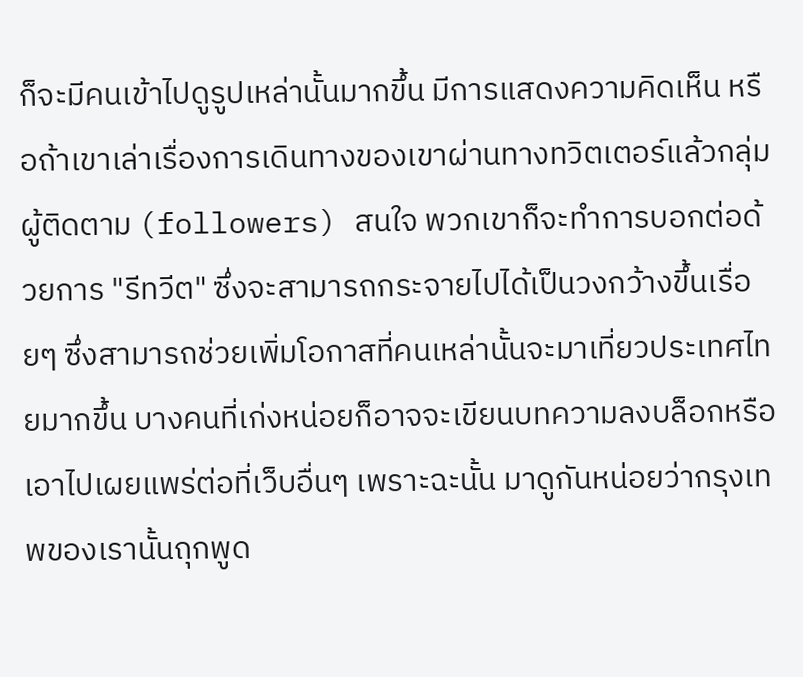ก็จะมีคนเข้าไปดูรูปเหล่านั้นมากขึ้น มีการแสดงความคิดเห็น หรือถ้าเขาเล่าเรื่องการเดินทางของเขาผ่านทางทวิตเตอร์แล้วกลุ่มผู้ติดตาม (followers) สนใจ พวกเขาก็จะทำการบอกต่อด้วยการ "รีทวีต" ซึ่งจะสามารถกระจายไปได้เป็นวงกว้างขึ้นเรื่อยๆ ซึ่งสามารถช่วยเพิ่มโอกาสที่คนเหล่านั้นจะมาเที่ยวประเทศไทยมากขึ้น บางคนที่เก่งหน่อยก็อาจจะเขียนบทความลงบล็อกหรือเอาไปเผยแพร่ต่อที่เว็บอื่นๆ เพราะฉะนั้น มาดูกันหน่อยว่ากรุงเทพของเรานั้นถุกพูด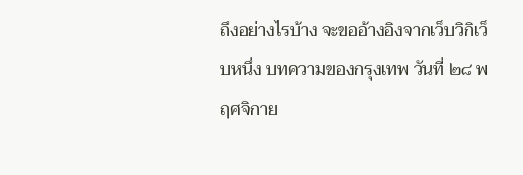ถึงอย่างไรบ้าง จะขออ้างอิงจากเว็บวิกิเว็บหนึ่ง บทความของกรุงเทพ วันที่ ๒๘ พฤศจิกาย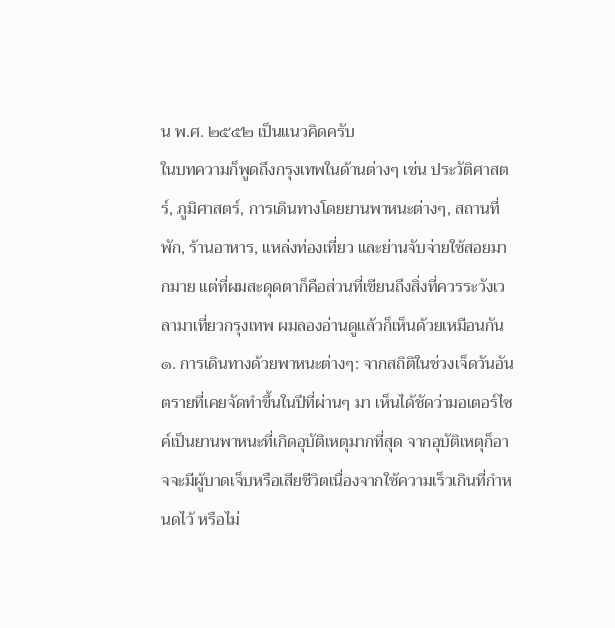น พ.ศ. ๒๕๕๒ เป็นแนวคิดครับ
ในบทความก็พูดถึงกรุงเทพในด้านต่างๆ เช่น ประวัติศาสตร์, ภูมิศาสตร์, การเดินทางโดยยานพาหนะต่างๆ, สถานที่พัก, ร้านอาหาร, แหล่งท่องเที่ยว และย่านจับจ่ายใช้สอยมากมาย แต่ที่ผมสะดุดตาก็คือส่วนที่เขียนถึงสิ่งที่ควรระวังเวลามาเที่ยวกรุงเทพ ผมลองอ่านดูแล้วก็เห็นด้วยเหมือนกัน
๑. การเดินทางด้วยพาหนะต่างๆ: จากสถิติในช่วงเจ็ดวันอันตรายที่เคยจัดทำขึ้นในปีที่ผ่านๆ มา เห็นได้ชัดว่ามอเตอร์ไซค์เป็นยานพาหนะที่เกิดอุบัติเหตุมากที่สุด จากอุบัติเหตุก็อาจจะมีผู้บาดเจ็บหรือเสียชีวิตเนื่องจากใช้ความเร็วเกินที่กำหนดไว้ หรือไม่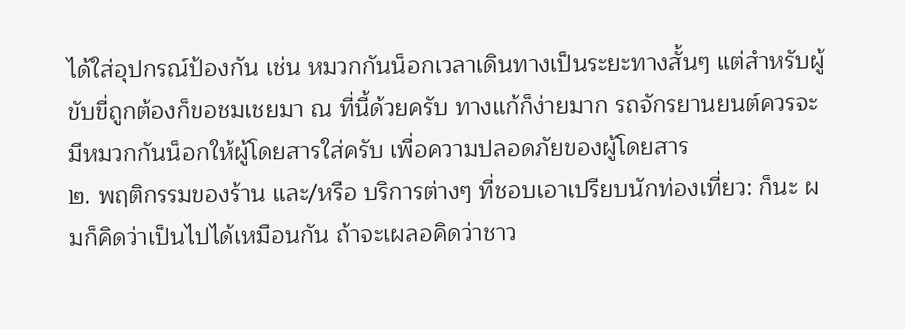ได้ใส่อุปกรณ์ป้องกัน เช่น หมวกกันน็อกเวลาเดินทางเป็นระยะทางสั้นๆ แต่สำหรับผู้ขับขี่ถูกต้องก็ขอชมเชยมา ณ ที่นี้ด้วยครับ ทางแก้ก็ง่ายมาก รถจักรยานยนต์ควรจะมีหมวกกันน็อกให้ผู้โดยสารใส่ครับ เพื่อความปลอดภัยของผู้โดยสาร
๒. พฤติกรรมของร้าน และ/หรือ บริการต่างๆ ที่ชอบเอาเปรียบนักท่องเที่ยว: ก็นะ ผมก็คิดว่าเป็นไปได้เหมือนกัน ถ้าจะเผลอคิดว่าชาว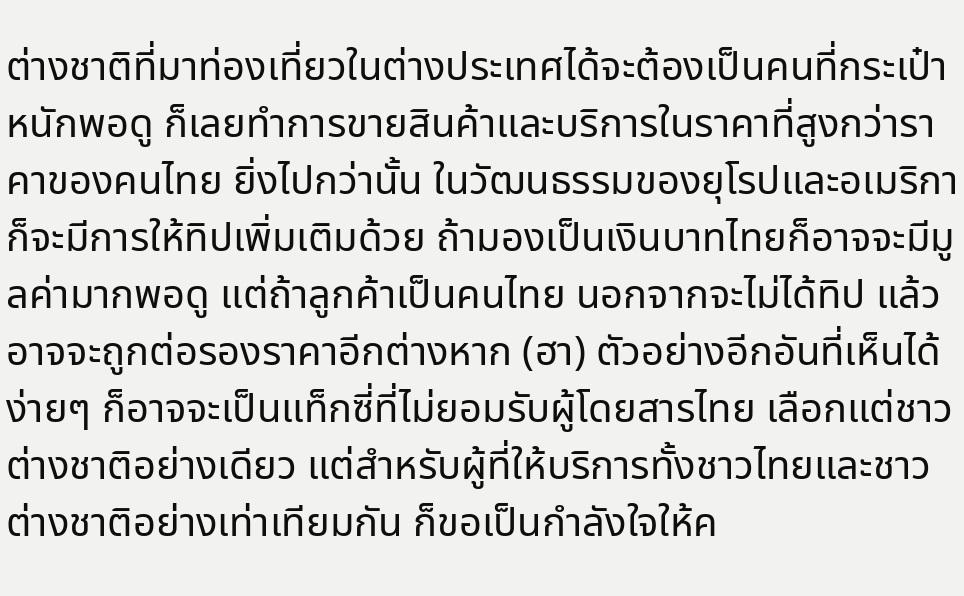ต่างชาติที่มาท่องเที่ยวในต่างประเทศได้จะต้องเป็นคนที่กระเป๋าหนักพอดู ก็เลยทำการขายสินค้าและบริการในราคาที่สูงกว่าราคาของคนไทย ยิ่งไปกว่านั้น ในวัฒนธรรมของยุโรปและอเมริกาก็จะมีการให้ทิปเพิ่มเติมด้วย ถ้ามองเป็นเงินบาทไทยก็อาจจะมีมูลค่ามากพอดู แต่ถ้าลูกค้าเป็นคนไทย นอกจากจะไม่ได้ทิป แล้วอาจจะถูกต่อรองราคาอีกต่างหาก (ฮา) ตัวอย่างอีกอันที่เห็นได้ง่ายๆ ก็อาจจะเป็นแท็กซี่ที่ไม่ยอมรับผู้โดยสารไทย เลือกแต่ชาวต่างชาติอย่างเดียว แต่สำหรับผู้ที่ให้บริการทั้งชาวไทยและชาวต่างชาติอย่างเท่าเทียมกัน ก็ขอเป็นกำลังใจให้ค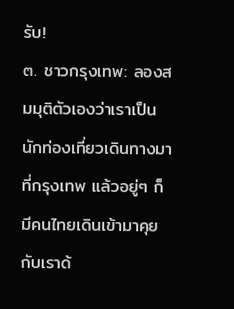รับ!
๓. ชาวกรุงเทพ: ลองสมมุติตัวเองว่าเราเป็นนักท่องเที่ยวเดินทางมาที่กรุงเทพ แล้วอยู่ๆ ก็มีคนไทยเดินเข้ามาคุยกับเราด้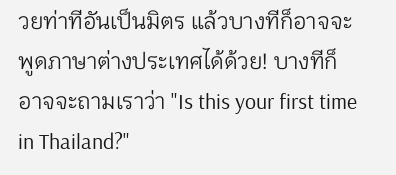วยท่าทีอันเป็นมิตร แล้วบางทีก็อาจจะพูดภาษาต่างประเทศได้ด้วย! บางทีก็อาจจะถามเราว่า "Is this your first time in Thailand?"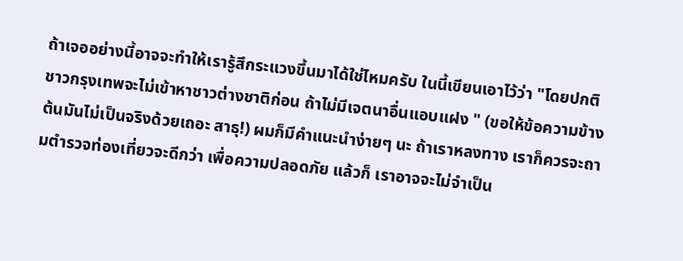ถ้าเจออย่างนี้อาจจะทำให้เรารู้สึกระแวงขึ้นมาได้ใช่ไหมครับ ในนี้เขียนเอาไว้ว่า "โดยปกติ ชาวกรุงเทพจะไม่เข้าหาชาวต่างชาติก่อน ถ้าไม่มีเจตนาอื่นแอบแฝง " (ขอให้ข้อความข้างต้นมันไม่เป็นจริงด้วยเถอะ สาธุ!) ผมก็มีคำแนะนำง่ายๆ นะ ถ้าเราหลงทาง เราก็ควรจะถามตำรวจท่องเที่ยวจะดีกว่า เพื่อความปลอดภัย แล้วก็ เราอาจจะไม่จำเป็น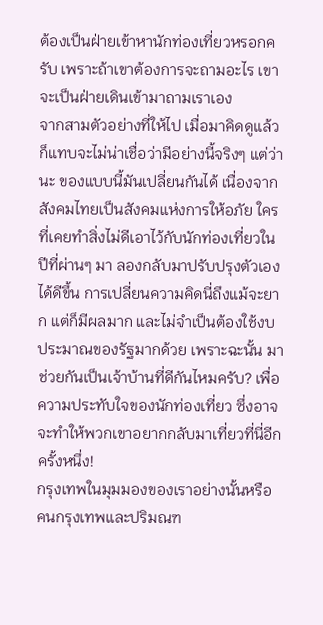ต้องเป็นฝ่ายเข้าหานักท่องเที่ยวหรอกครับ เพราะถ้าเขาต้องการจะถามอะไร เขาจะเป็นฝ่ายเดินเข้ามาถามเราเอง
จากสามตัวอย่างที่ให้ไป เมื่อมาคิดดูแล้วก็แทบจะไม่น่าเชื่อว่ามีอย่างนี้จริงๆ แต่ว่านะ ของแบบนี้มันเปลี่ยนกันได้ เนื่องจากสังคมไทยเป็นสังคมแห่งการให้อภัย ใครที่เคยทำสิ่งไม่ดีเอาไว้กับนักท่องเที่ยวในปีที่ผ่านๆ มา ลองกลับมาปรับปรุงตัวเองได้ดีขึ้น การเปลี่ยนความคิดนี่ถึงแม้จะยาก แต่ก็มีผลมาก และไม่จำเป็นต้องใช้งบประมาณของรัฐมากด้วย เพราะฉะนั้น มาช่วยกันเป็นเจ้าบ้านที่ดีกันไหมครับ? เพื่อความประทับใจของนักท่องเที่ยว ซึ่งอาจจะทำให้พวกเขาอยากกลับมาเที่ยวที่นี่อีกครั้งหนึ่ง!
กรุงเทพในมุมมองของเราอย่างนั้นหรือ คนกรุงเทพและปริมณฑ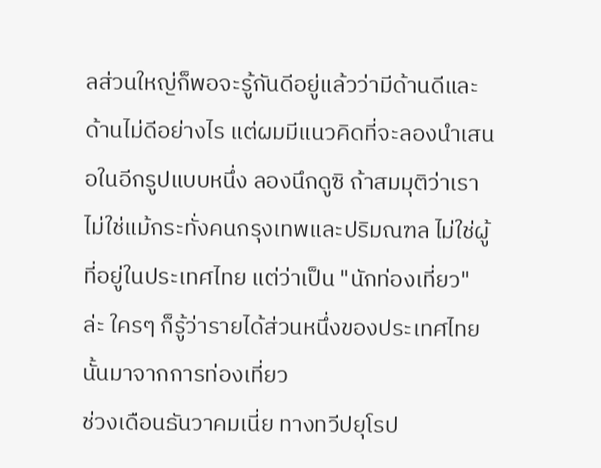ลส่วนใหญ่ก็พอจะรู้กันดีอยู่แล้วว่ามีด้านดีและด้านไม่ดีอย่างไร แต่ผมมีแนวคิดที่จะลองนำเสนอในอีกรูปแบบหนึ่ง ลองนึกดูซิ ถ้าสมมุติว่าเราไม่ใช่แม้กระทั่งคนกรุงเทพและปริมณฑล ไม่ใช่ผู้ที่อยู่ในประเทศไทย แต่ว่าเป็น "นักท่องเที่ยว" ล่ะ ใครๆ ก็รู้ว่ารายได้ส่วนหนึ่งของประเทศไทยนั้นมาจากการท่องเที่ยว
ช่วงเดือนธันวาคมเนี่ย ทางทวีปยุโรป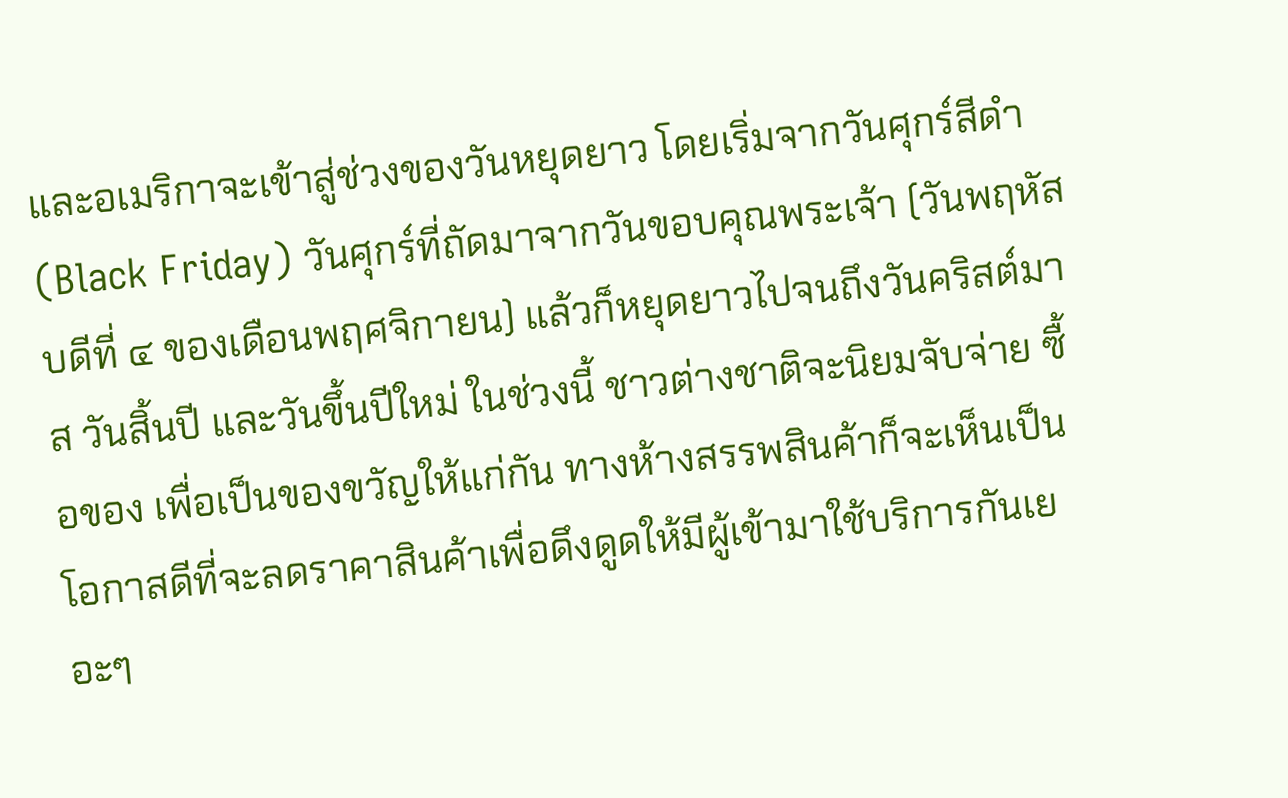และอเมริกาจะเข้าสู่ช่วงของวันหยุดยาว โดยเริ่มจากวันศุกร์สีดำ (Black Friday) วันศุกร์ที่ถัดมาจากวันขอบคุณพระเจ้า (วันพฤหัสบดีที่ ๔ ของเดือนพฤศจิกายน) แล้วก็หยุดยาวไปจนถึงวันคริสต์มาส วันสิ้นปี และวันขึ้นปีใหม่ ในช่วงนี้ ชาวต่างชาติจะนิยมจับจ่าย ซื้อของ เพื่อเป็นของขวัญให้แก่กัน ทางห้างสรรพสินค้าก็จะเห็นเป็นโอกาสดีที่จะลดราคาสินค้าเพื่อดึงดูดให้มีผู้เข้ามาใช้บริการกันเยอะๆ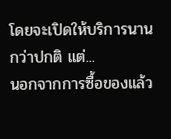โดยจะเปิดให้บริการนานกว่าปกติ แต่...
นอกจากการซื้อของแล้ว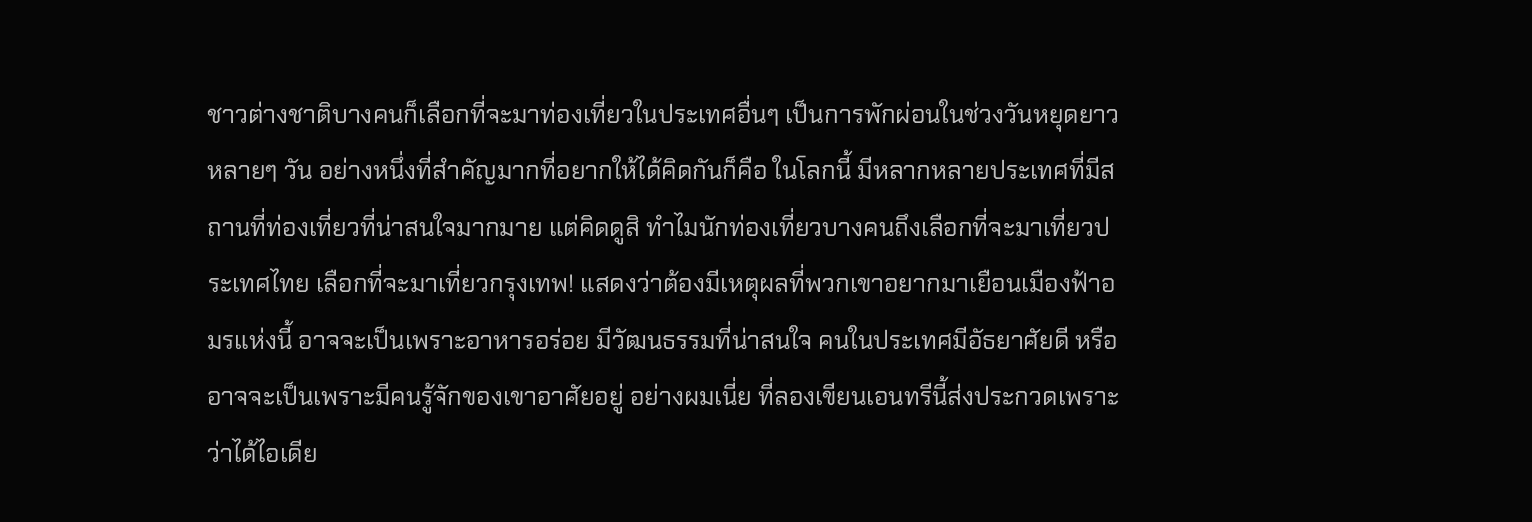ชาวต่างชาติบางคนก็เลือกที่จะมาท่องเที่ยวในประเทศอื่นๆ เป็นการพักผ่อนในช่วงวันหยุดยาวหลายๆ วัน อย่างหนึ่งที่สำคัญมากที่อยากให้ได้คิดกันก็คือ ในโลกนี้ มีหลากหลายประเทศที่มีสถานที่ท่องเที่ยวที่น่าสนใจมากมาย แต่คิดดูสิ ทำไมนักท่องเที่ยวบางคนถึงเลือกที่จะมาเที่ยวประเทศไทย เลือกที่จะมาเที่ยวกรุงเทพ! แสดงว่าต้องมีเหตุผลที่พวกเขาอยากมาเยือนเมืองฟ้าอมรแห่งนี้ อาจจะเป็นเพราะอาหารอร่อย มีวัฒนธรรมที่น่าสนใจ คนในประเทศมีอัธยาศัยดี หรืออาจจะเป็นเพราะมีคนรู้จักของเขาอาศัยอยู่ อย่างผมเนี่ย ที่ลองเขียนเอนทรีนี้ส่งประกวดเพราะว่าได้ไอเดีย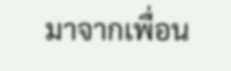มาจากเพื่อน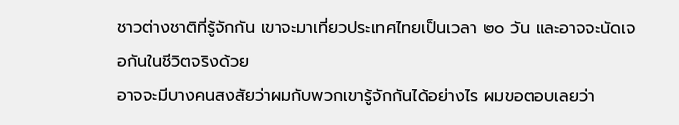ชาวต่างชาติที่รู้จักกัน เขาจะมาเที่ยวประเทศไทยเป็นเวลา ๒๐ วัน และอาจจะนัดเจอกันในชีวิตจริงด้วย
อาจจะมีบางคนสงสัยว่าผมกับพวกเขารู้จักกันได้อย่างไร ผมขอตอบเลยว่า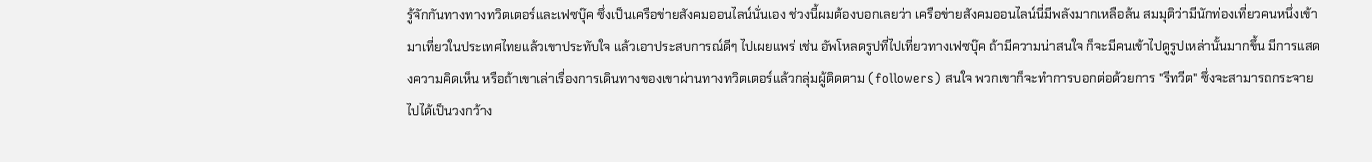รู้จักกันทางทางทวิตเตอร์และเฟซบุ๊ค ซึ่งเป็นเครือข่ายสังคมออนไลน์นั่นเอง ช่วงนี้ผมต้องบอกเลยว่า เครือข่ายสังคมออนไลน์นี่มีพลังมากเหลือล้น สมมุติว่ามีนักท่องเที่ยวคนหนึ่งเข้ามาเที่ยวในประเทศไทยแล้วเขาประทับใจ แล้วเอาประสบการณ์ดีๆ ไปเผยแพร่ เช่น อัพโหลดรูปที่ไปเที่ยวทางเฟซบุ๊ค ถ้ามีความน่าสนใจ ก็จะมีคนเข้าไปดูรูปเหล่านั้นมากขึ้น มีการแสดงความคิดเห็น หรือถ้าเขาเล่าเรื่องการเดินทางของเขาผ่านทางทวิตเตอร์แล้วกลุ่มผู้ติดตาม (followers) สนใจ พวกเขาก็จะทำการบอกต่อด้วยการ "รีทวีต" ซึ่งจะสามารถกระจายไปได้เป็นวงกว้าง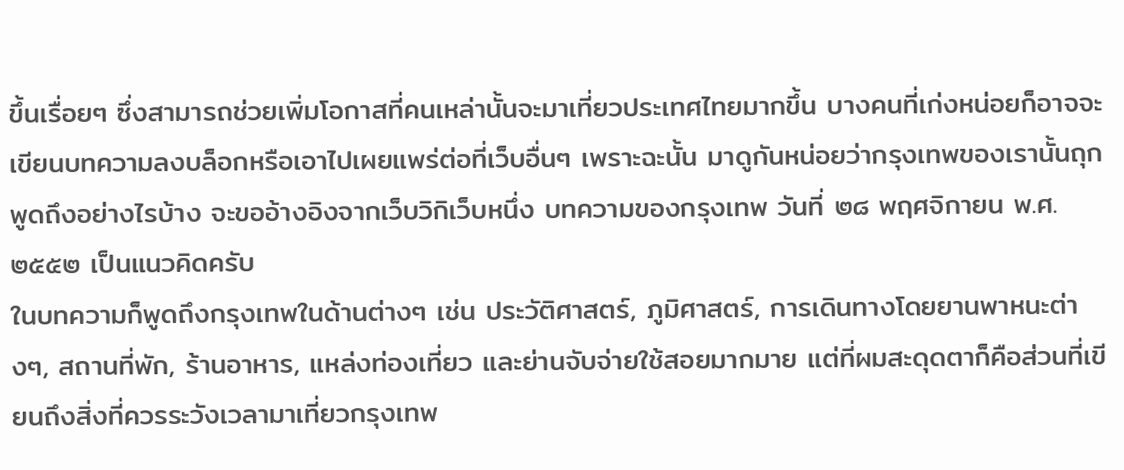ขึ้นเรื่อยๆ ซึ่งสามารถช่วยเพิ่มโอกาสที่คนเหล่านั้นจะมาเที่ยวประเทศไทยมากขึ้น บางคนที่เก่งหน่อยก็อาจจะเขียนบทความลงบล็อกหรือเอาไปเผยแพร่ต่อที่เว็บอื่นๆ เพราะฉะนั้น มาดูกันหน่อยว่ากรุงเทพของเรานั้นถุกพูดถึงอย่างไรบ้าง จะขออ้างอิงจากเว็บวิกิเว็บหนึ่ง บทความของกรุงเทพ วันที่ ๒๘ พฤศจิกายน พ.ศ. ๒๕๕๒ เป็นแนวคิดครับ
ในบทความก็พูดถึงกรุงเทพในด้านต่างๆ เช่น ประวัติศาสตร์, ภูมิศาสตร์, การเดินทางโดยยานพาหนะต่างๆ, สถานที่พัก, ร้านอาหาร, แหล่งท่องเที่ยว และย่านจับจ่ายใช้สอยมากมาย แต่ที่ผมสะดุดตาก็คือส่วนที่เขียนถึงสิ่งที่ควรระวังเวลามาเที่ยวกรุงเทพ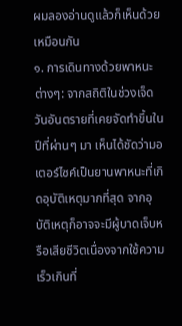ผมลองอ่านดูแล้วก็เห็นด้วยเหมือนกัน
๑. การเดินทางด้วยพาหนะต่างๆ: จากสถิติในช่วงเจ็ดวันอันตรายที่เคยจัดทำขึ้นในปีที่ผ่านๆ มา เห็นได้ชัดว่ามอเตอร์ไซค์เป็นยานพาหนะที่เกิดอุบัติเหตุมากที่สุด จากอุบัติเหตุก็อาจจะมีผู้บาดเจ็บหรือเสียชีวิตเนื่องจากใช้ความเร็วเกินที่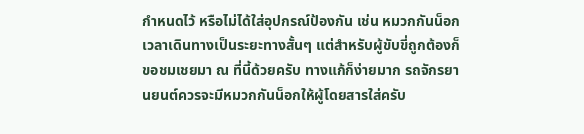กำหนดไว้ หรือไม่ได้ใส่อุปกรณ์ป้องกัน เช่น หมวกกันน็อกเวลาเดินทางเป็นระยะทางสั้นๆ แต่สำหรับผู้ขับขี่ถูกต้องก็ขอชมเชยมา ณ ที่นี้ด้วยครับ ทางแก้ก็ง่ายมาก รถจักรยานยนต์ควรจะมีหมวกกันน็อกให้ผู้โดยสารใส่ครับ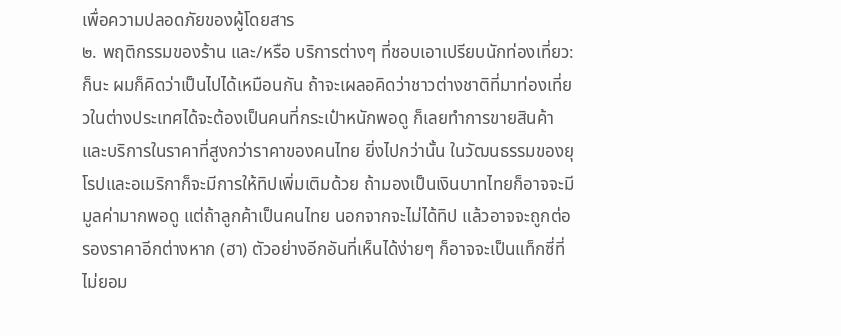เพื่อความปลอดภัยของผู้โดยสาร
๒. พฤติกรรมของร้าน และ/หรือ บริการต่างๆ ที่ชอบเอาเปรียบนักท่องเที่ยว: ก็นะ ผมก็คิดว่าเป็นไปได้เหมือนกัน ถ้าจะเผลอคิดว่าชาวต่างชาติที่มาท่องเที่ยวในต่างประเทศได้จะต้องเป็นคนที่กระเป๋าหนักพอดู ก็เลยทำการขายสินค้าและบริการในราคาที่สูงกว่าราคาของคนไทย ยิ่งไปกว่านั้น ในวัฒนธรรมของยุโรปและอเมริกาก็จะมีการให้ทิปเพิ่มเติมด้วย ถ้ามองเป็นเงินบาทไทยก็อาจจะมีมูลค่ามากพอดู แต่ถ้าลูกค้าเป็นคนไทย นอกจากจะไม่ได้ทิป แล้วอาจจะถูกต่อรองราคาอีกต่างหาก (ฮา) ตัวอย่างอีกอันที่เห็นได้ง่ายๆ ก็อาจจะเป็นแท็กซี่ที่ไม่ยอม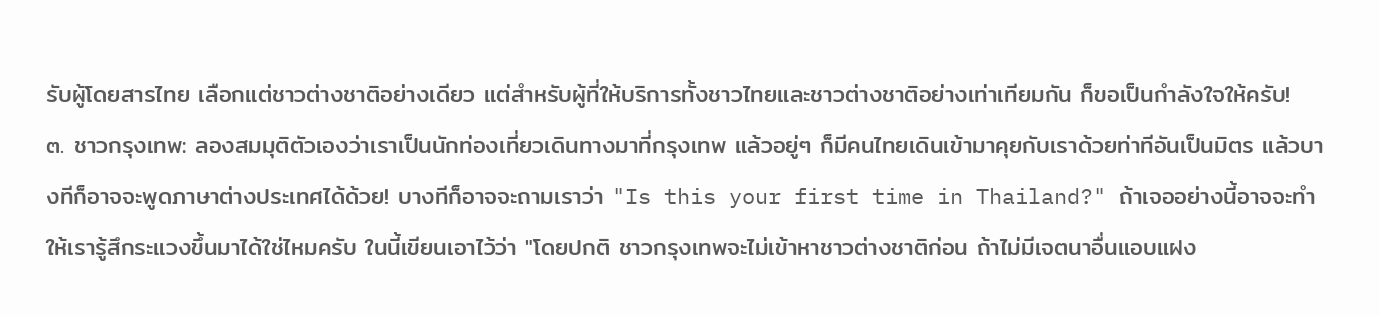รับผู้โดยสารไทย เลือกแต่ชาวต่างชาติอย่างเดียว แต่สำหรับผู้ที่ให้บริการทั้งชาวไทยและชาวต่างชาติอย่างเท่าเทียมกัน ก็ขอเป็นกำลังใจให้ครับ!
๓. ชาวกรุงเทพ: ลองสมมุติตัวเองว่าเราเป็นนักท่องเที่ยวเดินทางมาที่กรุงเทพ แล้วอยู่ๆ ก็มีคนไทยเดินเข้ามาคุยกับเราด้วยท่าทีอันเป็นมิตร แล้วบางทีก็อาจจะพูดภาษาต่างประเทศได้ด้วย! บางทีก็อาจจะถามเราว่า "Is this your first time in Thailand?" ถ้าเจออย่างนี้อาจจะทำให้เรารู้สึกระแวงขึ้นมาได้ใช่ไหมครับ ในนี้เขียนเอาไว้ว่า "โดยปกติ ชาวกรุงเทพจะไม่เข้าหาชาวต่างชาติก่อน ถ้าไม่มีเจตนาอื่นแอบแฝง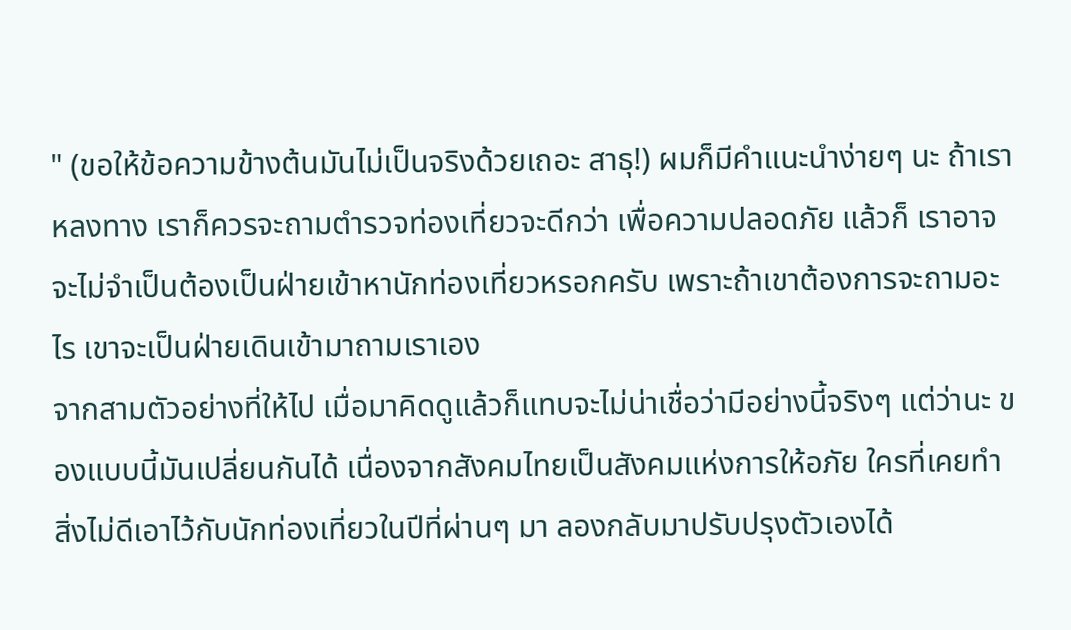" (ขอให้ข้อความข้างต้นมันไม่เป็นจริงด้วยเถอะ สาธุ!) ผมก็มีคำแนะนำง่ายๆ นะ ถ้าเราหลงทาง เราก็ควรจะถามตำรวจท่องเที่ยวจะดีกว่า เพื่อความปลอดภัย แล้วก็ เราอาจจะไม่จำเป็นต้องเป็นฝ่ายเข้าหานักท่องเที่ยวหรอกครับ เพราะถ้าเขาต้องการจะถามอะไร เขาจะเป็นฝ่ายเดินเข้ามาถามเราเอง
จากสามตัวอย่างที่ให้ไป เมื่อมาคิดดูแล้วก็แทบจะไม่น่าเชื่อว่ามีอย่างนี้จริงๆ แต่ว่านะ ของแบบนี้มันเปลี่ยนกันได้ เนื่องจากสังคมไทยเป็นสังคมแห่งการให้อภัย ใครที่เคยทำสิ่งไม่ดีเอาไว้กับนักท่องเที่ยวในปีที่ผ่านๆ มา ลองกลับมาปรับปรุงตัวเองได้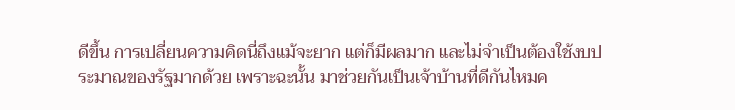ดีขึ้น การเปลี่ยนความคิดนี่ถึงแม้จะยาก แต่ก็มีผลมาก และไม่จำเป็นต้องใช้งบประมาณของรัฐมากด้วย เพราะฉะนั้น มาช่วยกันเป็นเจ้าบ้านที่ดีกันไหมค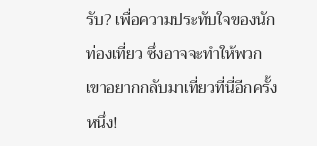รับ? เพื่อความประทับใจของนักท่องเที่ยว ซึ่งอาจจะทำให้พวกเขาอยากกลับมาเที่ยวที่นี่อีกครั้งหนึ่ง!